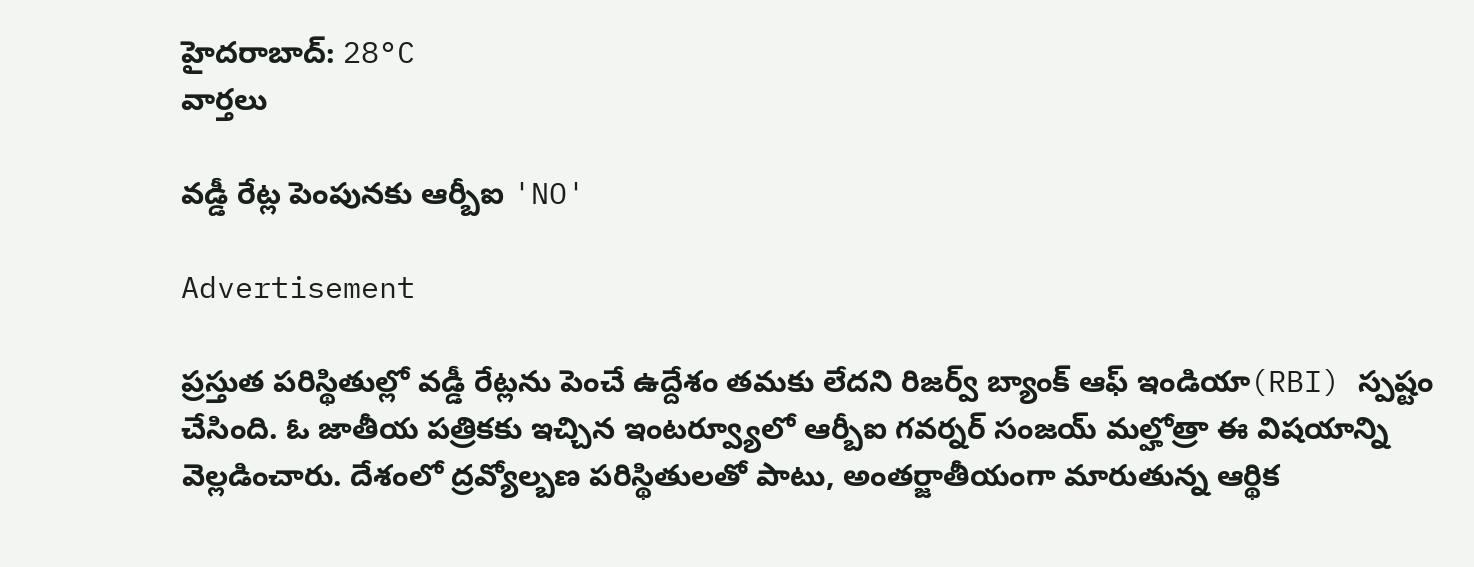హైదరాబాద్: 28°C
వార్తలు

వడ్డీ రేట్ల పెంపునకు ఆర్బీఐ 'NO'

Advertisement

ప్రస్తుత పరిస్థితుల్లో వడ్డీ రేట్లను పెంచే ఉద్దేశం తమకు లేదని రిజర్వ్ బ్యాంక్ ఆఫ్ ఇండియా(RBI) స్పష్టం చేసింది. ఓ జాతీయ పత్రికకు ఇచ్చిన ఇంటర్వ్యూలో ఆర్బీఐ గవర్నర్ సంజయ్ మల్హోత్రా ఈ విషయాన్ని వెల్లడించారు. దేశంలో ద్రవ్యోల్బణ పరిస్థితులతో పాటు, అంతర్జాతీయంగా మారుతున్న ఆర్థిక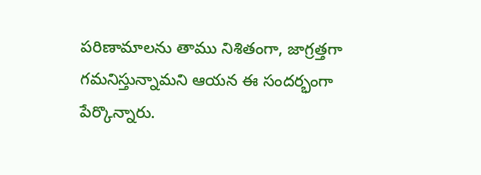పరిణామాలను తాము నిశితంగా, జాగ్రత్తగా గమనిస్తున్నామని ఆయన ఈ సందర్భంగా పేర్కొన్నారు.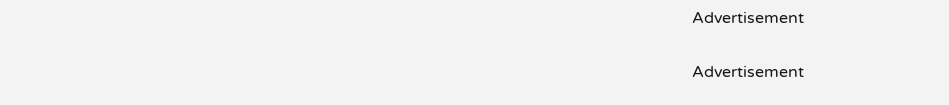Advertisement

Advertisement